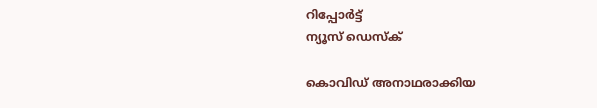റിപ്പോര്‍ട്ട്
ന്യൂസ് ഡെസ്ക്

കൊവിഡ് അനാഥരാക്കിയ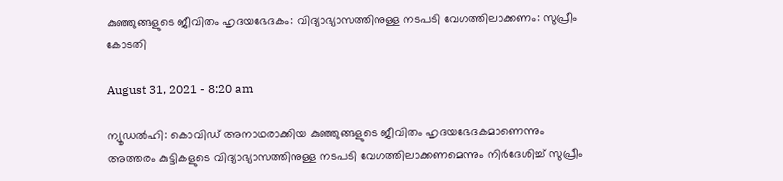കുഞ്ഞുങ്ങളുടെ ജീവിതം ഹൃദയഭേദകം: വിദ്യാഭ്യാസത്തിനുള്ള നടപടി വേഗത്തിലാക്കണം: സുപ്രീം കോടതി

August 31, 2021 - 8:20 am

ന്യൂഡല്‍ഹി: കൊവിഡ് അനാഥരാക്കിയ കുഞ്ഞുങ്ങളുടെ ജീവിതം ഹൃദയഭേദകമാണെന്നും അത്തരം കുട്ടികളുടെ വിദ്യാഭ്യാസത്തിനുള്ള നടപടി വേഗത്തിലാക്കണമെന്നും നിര്‍ദേശിച്ച് സുപ്രീം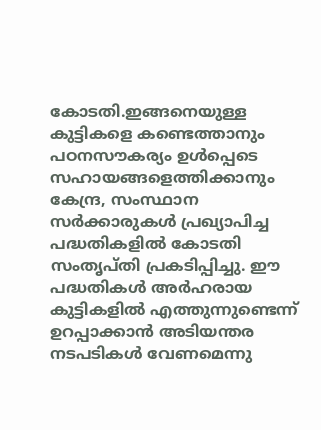കോടതി.ഇങ്ങനെയുള്ള കുട്ടികളെ കണ്ടെത്താനും പഠനസൗകര്യം ഉള്‍പ്പെടെ സഹായങ്ങളെത്തിക്കാനും കേന്ദ്ര, സംസ്ഥാന സര്‍ക്കാരുകള്‍ പ്രഖ്യാപിച്ച പദ്ധതികളില്‍ കോടതി സംതൃപ്തി പ്രകടിപ്പിച്ചു. ഈ പദ്ധതികള്‍ അര്‍ഹരായ കുട്ടികളില്‍ എത്തുന്നുണ്ടെന്ന് ഉറപ്പാക്കാന്‍ അടിയന്തര നടപടികള്‍ വേണമെന്നു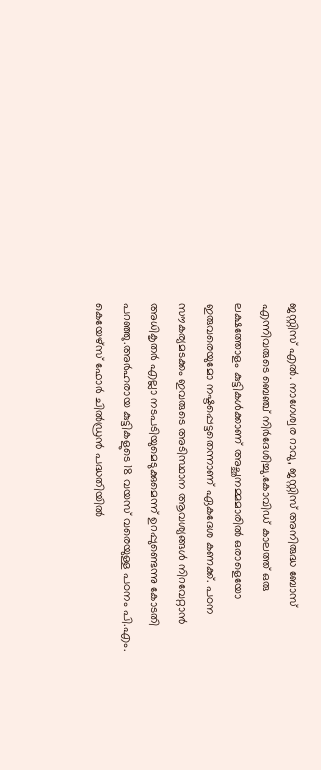ജസ്റ്റിസ് എല്‍. നാഗേശ്വര റാവു, ജസ്റ്റിസ് അനിരുദ്ധ ബോസ് എന്നിവരുടെ ബെഞ്ച് നിര്‍ദേശിച്ചു.കോവിഡ് കാലത്ത് ഒരു ലക്ഷത്തോളം കുട്ടികള്‍ക്കാണ് അച്ഛനമ്മമാരില്‍ ഒരാളെയോ ഇരുവരെയുമോ നഷ്ടപ്പെട്ടതെന്നാണ് ഏകദേശ കണക്ക്. പഠന സൗകര്യമടക്കം ഇവരുടെ അടിസ്ഥാന ആവശ്യങ്ങള്‍ നിറവേറ്റാന്‍ അധികൃതര്‍ എല്ലാ നടപടിയുമെടുക്കുമെന്ന് ഉറപ്പുണ്ടെന്നു കോടതി പറഞ്ഞു.അര്‍ഹരായ കുട്ടികളുടെ 18 വയസ് വരെയുള്ള പഠനം പി.എം. കെയേഴ്സ് ഫോര്‍ ചില്‍ഡ്രന്‍ പദ്ധതിയില്‍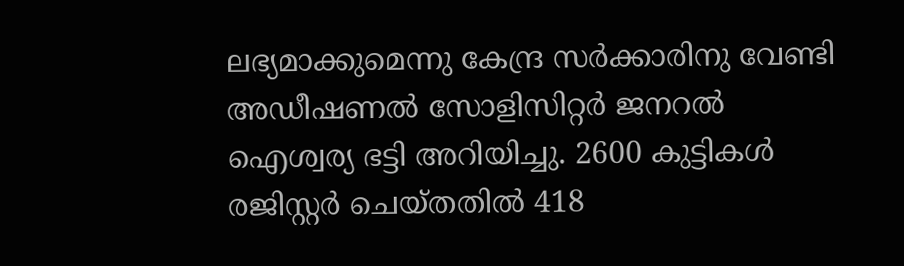ലഭ്യമാക്കുമെന്നു കേന്ദ്ര സര്‍ക്കാരിനു വേണ്ടി അഡീഷണല്‍ സോളിസിറ്റര്‍ ജനറല്‍ ഐശ്വര്യ ഭട്ടി അറിയിച്ചു. 2600 കുട്ടികള്‍ രജിസ്റ്റര്‍ ചെയ്തതില്‍ 418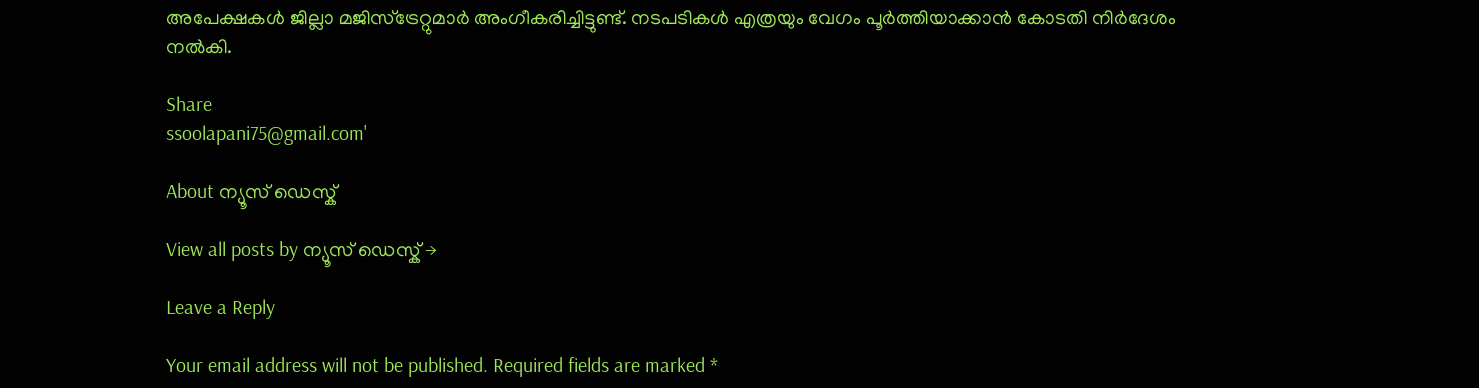അപേക്ഷകള്‍ ജില്ലാ മജിസ്ട്രേറ്റുമാര്‍ അംഗീകരിച്ചിട്ടുണ്ട്. നടപടികള്‍ എത്രയും വേഗം പൂര്‍ത്തിയാക്കാന്‍ കോടതി നിര്‍ദേശം നല്‍കി.

Share
ssoolapani75@gmail.com'

About ന്യൂസ് ഡെസ്ക്

View all posts by ന്യൂസ് ഡെസ്ക് →

Leave a Reply

Your email address will not be published. Required fields are marked *